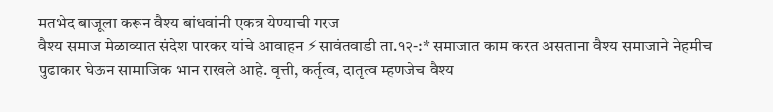मतभेद बाजूला करून वैश्य बांधवांनी एकत्र येण्याची गरज
वैश्य समाज मेळाव्यात संदेश पारकर यांचे आवाहन ⚡सावंतवाडी ता.१२-:* समाजात काम करत असताना वैश्य समाजाने नेहमीच पुढाकार घेऊन सामाजिक भान राखले आहे. वृत्ती, कर्तृत्व, दातृत्व म्हणजेच वैश्य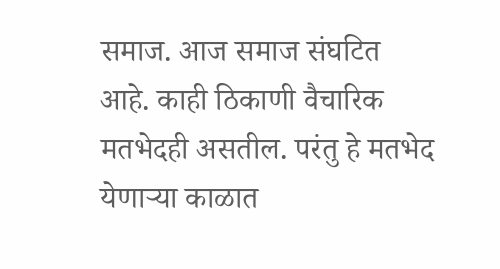समाज. आज समाज संघटित आहे. काही ठिकाणी वैचारिक मतभेदही असतील. परंतु हे मतभेद येणाऱ्या काळात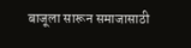बाजूला सारून समाजासाठी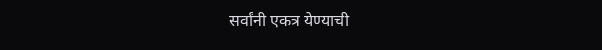सर्वांनी एकत्र येण्याची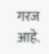गरज आहे.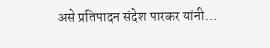असे प्रतिपादन संदेश पारकर यांनी…